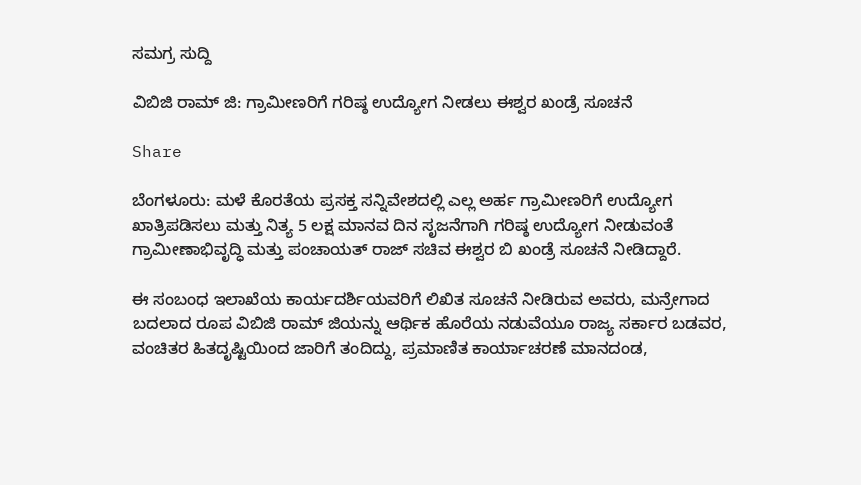ಸಮಗ್ರ ಸುದ್ದಿ

ವಿಬಿಜಿ ರಾಮ್ ಜಿ: ಗ್ರಾಮೀಣರಿಗೆ ಗರಿಷ್ಠ ಉದ್ಯೋಗ ನೀಡಲು ಈಶ್ವರ ಖಂಡ್ರೆ ಸೂಚನೆ

Share

ಬೆಂಗಳೂರು: ಮಳೆ ಕೊರತೆಯ ಪ್ರಸಕ್ತ ಸನ್ನಿವೇಶದಲ್ಲಿ ಎಲ್ಲ ಅರ್ಹ ಗ್ರಾಮೀಣರಿಗೆ ಉದ್ಯೋಗ ಖಾತ್ರಿಪಡಿಸಲು ಮತ್ತು ನಿತ್ಯ 5 ಲಕ್ಷ ಮಾನವ ದಿನ ಸೃಜನೆಗಾಗಿ ಗರಿಷ್ಠ ಉದ್ಯೋಗ ನೀಡುವಂತೆ ಗ್ರಾಮೀಣಾಭಿವೃದ್ಧಿ ಮತ್ತು ಪಂಚಾಯತ್ ರಾಜ್ ಸಚಿವ ಈಶ್ವರ ಬಿ ಖಂಡ್ರೆ ಸೂಚನೆ ನೀಡಿದ್ದಾರೆ.

ಈ ಸಂಬಂಧ ಇಲಾಖೆಯ ಕಾರ್ಯದರ್ಶಿಯವರಿಗೆ ಲಿಖಿತ ಸೂಚನೆ ನೀಡಿರುವ ಅವರು, ಮನ್ರೇಗಾದ ಬದಲಾದ ರೂಪ ವಿಬಿಜಿ ರಾಮ್ ಜಿಯನ್ನು ಆರ್ಥಿಕ ಹೊರೆಯ ನಡುವೆಯೂ ರಾಜ್ಯ ಸರ್ಕಾರ ಬಡವರ, ವಂಚಿತರ ಹಿತದೃಷ್ಟಿಯಿಂದ ಜಾರಿಗೆ ತಂದಿದ್ದು, ಪ್ರಮಾಣಿತ ಕಾರ್ಯಾಚರಣೆ ಮಾನದಂಡ,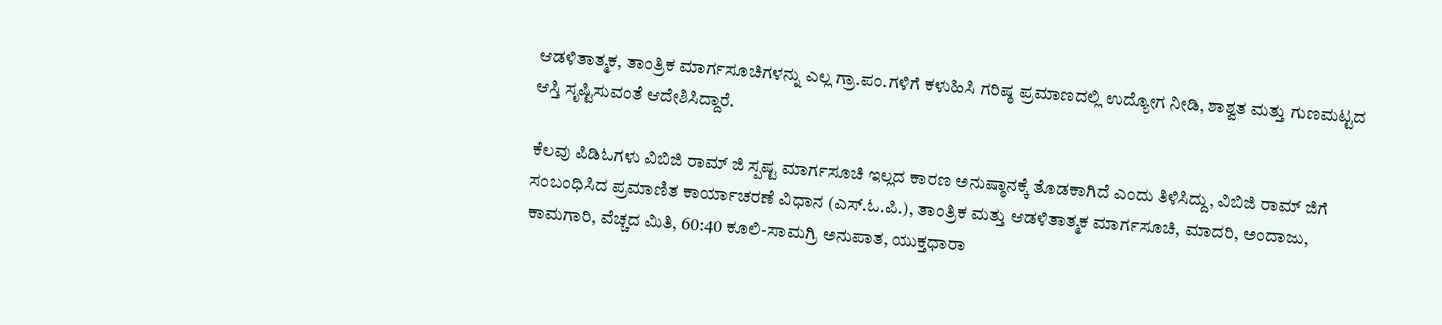ಆಡಳಿತಾತ್ಮಕ, ತಾಂತ್ರಿಕ ಮಾರ್ಗಸೂಚಿಗಳನ್ನು ಎಲ್ಲ ಗ್ರಾ.ಪಂ.ಗಳಿಗೆ ಕಳುಹಿಸಿ ಗರಿಷ್ಠ ಪ್ರಮಾಣದಲ್ಲಿ ಉದ್ಯೋಗ ನೀಡಿ, ಶಾಶ್ವತ ಮತ್ತು ಗುಣಮಟ್ಟದ ಆಸ್ತಿ ಸೃಷ್ಟಿಸುವಂತೆ ಆದೇಶಿಸಿದ್ದಾರೆ.

ಕೆಲವು ಪಿಡಿಓಗಳು ವಿಬಿಜಿ ರಾಮ್ ಜಿ ಸ್ಪಷ್ಟ ಮಾರ್ಗಸೂಚಿ ಇಲ್ಲದ ಕಾರಣ ಅನುಷ್ಠಾನಕ್ಕೆ ತೊಡಕಾಗಿದೆ ಎಂದು ತಿಳಿಸಿದ್ದು, ವಿಬಿಜಿ ರಾಮ್ ಜಿಗೆ ಸಂಬಂಧಿಸಿದ ಪ್ರಮಾಣಿತ ಕಾರ್ಯಾಚರಣೆ ವಿಧಾನ (ಎಸ್.ಓ.ಪಿ.), ತಾಂತ್ರಿಕ ಮತ್ತು ಆಡಳಿತಾತ್ಮಕ ಮಾರ್ಗಸೂಚಿ, ಮಾದರಿ, ಅಂದಾಜು, ಕಾಮಗಾರಿ, ವೆಚ್ಚದ ಮಿತಿ, 60:40 ಕೂಲಿ-ಸಾಮಗ್ರಿ ಅನುಪಾತ, ಯುಕ್ತಧಾರಾ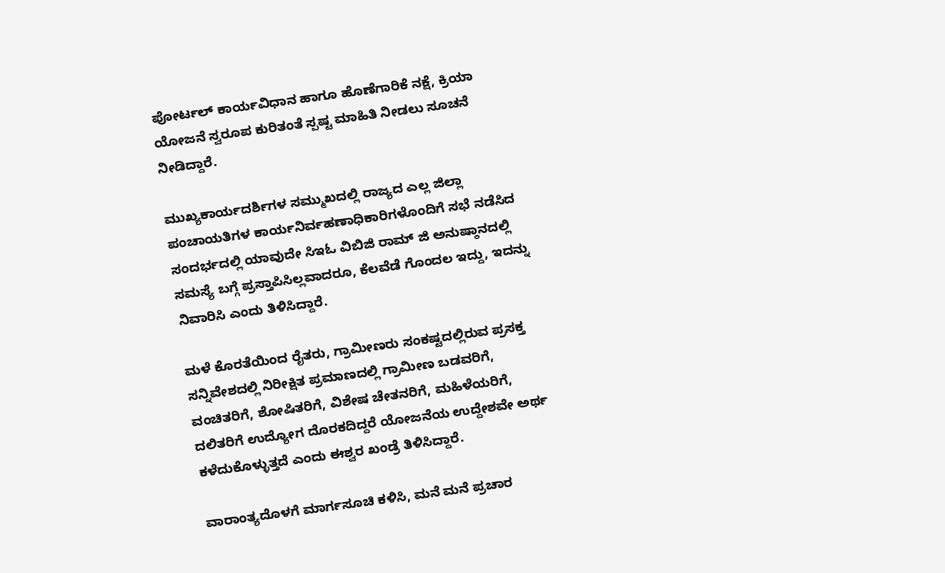ಪೋರ್ಟಲ್ ಕಾರ್ಯವಿಧಾನ ಹಾಗೂ ಹೊಣೆಗಾರಿಕೆ ನಕ್ಷೆ, ಕ್ರಿಯಾ ಯೋಜನೆ ಸ್ವರೂಪ ಕುರಿತಂತೆ ಸ್ಪಷ್ಟ ಮಾಹಿತಿ ನೀಡಲು ಸೂಚನೆ ನೀಡಿದ್ದಾರೆ.

ಮುಖ್ಯಕಾರ್ಯದರ್ಶಿಗಳ ಸಮ್ಮುಖದಲ್ಲಿ ರಾಜ್ಯದ ಎಲ್ಲ ಜಿಲ್ಲಾ ಪಂಚಾಯತಿಗಳ ಕಾರ್ಯನಿರ್ವಹಣಾಧಿಕಾರಿಗಳೊಂದಿಗೆ ಸಭೆ ನಡೆಸಿದ ಸಂದರ್ಭದಲ್ಲಿ ಯಾವುದೇ ಸಿಇಓ ವಿಬಿಜಿ ರಾಮ್ ಜಿ ಅನುಷ್ಠಾನದಲ್ಲಿ ಸಮಸ್ಯೆ ಬಗ್ಗೆ ಪ್ರಸ್ತಾಪಿಸಿಲ್ಲವಾದರೂ, ಕೆಲವೆಡೆ ಗೊಂದಲ ಇದ್ದು, ಇದನ್ನು ನಿವಾರಿಸಿ ಎಂದು ತಿಳಿಸಿದ್ದಾರೆ.

ಮಳೆ ಕೊರತೆಯಿಂದ ರೈತರು, ಗ್ರಾಮೀಣರು ಸಂಕಷ್ಟದಲ್ಲಿರುವ ಪ್ರಸಕ್ತ ಸನ್ನಿವೇಶದಲ್ಲಿ ನಿರೀಕ್ಷಿತ ಪ್ರಮಾಣದಲ್ಲಿ ಗ್ರಾಮೀಣ ಬಡವರಿಗೆ, ವಂಚಿತರಿಗೆ, ಶೋಷಿತರಿಗೆ, ವಿಶೇಷ ಚೇತನರಿಗೆ, ಮಹಿಳೆಯರಿಗೆ, ದಲಿತರಿಗೆ ಉದ್ಯೋಗ ದೊರಕದಿದ್ದರೆ ಯೋಜನೆಯ ಉದ್ದೇಶವೇ ಅರ್ಥ ಕಳೆದುಕೊಳ್ಳುತ್ತದೆ ಎಂದು ಈಶ್ವರ ಖಂಡ್ರೆ ತಿಳಿಸಿದ್ದಾರೆ.

ವಾರಾಂತ್ಯದೊಳಗೆ ಮಾರ್ಗಸೂಚಿ ಕಳಿಸಿ, ಮನೆ ಮನೆ ಪ್ರಚಾರ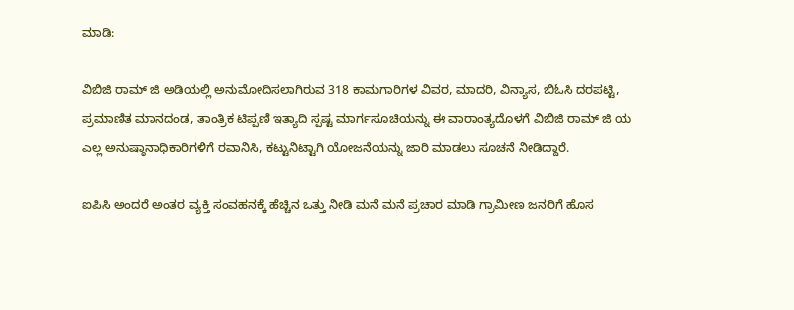ಮಾಡಿ:

ವಿಬಿಜಿ ರಾಮ್ ಜಿ ಅಡಿಯಲ್ಲಿ ಅನುಮೋದಿಸಲಾಗಿರುವ 318 ಕಾಮಗಾರಿಗಳ ವಿವರ, ಮಾದರಿ, ವಿನ್ಯಾಸ, ಬಿಓಸಿ ದರಪಟ್ಟಿ, ಪ್ರಮಾಣಿತ ಮಾನದಂಡ, ತಾಂತ್ರಿಕ ಟಿಪ್ಪಣಿ ಇತ್ಯಾದಿ ಸ್ಪಷ್ಟ ಮಾರ್ಗಸೂಚಿಯನ್ನು ಈ ವಾರಾಂತ್ಯದೊಳಗೆ ವಿಬಿಜಿ ರಾಮ್ ಜಿ ಯ ಎಲ್ಲ ಅನುಷ್ಠಾನಾಧಿಕಾರಿಗಳಿಗೆ ರವಾನಿಸಿ, ಕಟ್ಟುನಿಟ್ಟಾಗಿ ಯೋಜನೆಯನ್ನು ಜಾರಿ ಮಾಡಲು ಸೂಚನೆ ನೀಡಿದ್ದಾರೆ.

ಐಪಿಸಿ ಅಂದರೆ ಅಂತರ ವ್ಯಕ್ತಿ ಸಂವಹನಕ್ಕೆ ಹೆಚ್ಚಿನ ಒತ್ತು ನೀಡಿ ಮನೆ ಮನೆ ಪ್ರಚಾರ ಮಾಡಿ ಗ್ರಾಮೀಣ ಜನರಿಗೆ ಹೊಸ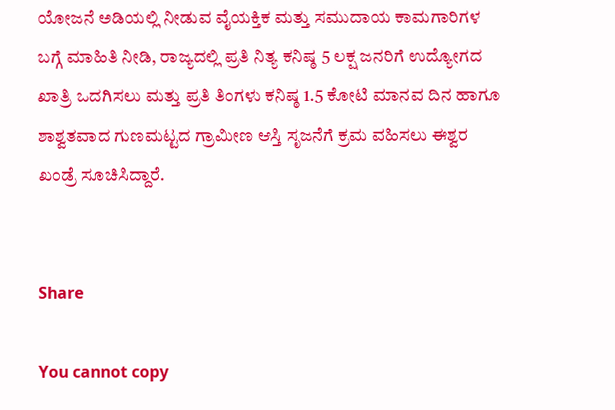ಯೋಜನೆ ಅಡಿಯಲ್ಲಿ ನೀಡುವ ವೈಯಕ್ತಿಕ ಮತ್ತು ಸಮುದಾಯ ಕಾಮಗಾರಿಗಳ ಬಗ್ಗೆ ಮಾಹಿತಿ ನೀಡಿ, ರಾಜ್ಯದಲ್ಲಿ ಪ್ರತಿ ನಿತ್ಯ ಕನಿಷ್ಠ 5 ಲಕ್ಷ ಜನರಿಗೆ ಉದ್ಯೋಗದ ಖಾತ್ರಿ ಒದಗಿಸಲು ಮತ್ತು ಪ್ರತಿ ತಿಂಗಳು ಕನಿಷ್ಠ 1.5 ಕೋಟಿ ಮಾನವ ದಿನ ಹಾಗೂ ಶಾಶ್ವತವಾದ ಗುಣಮಟ್ಟದ ಗ್ರಾಮೀಣ ಆಸ್ತಿ ಸೃಜನೆಗೆ ಕ್ರಮ ವಹಿಸಲು ಈಶ್ವರ ಖಂಡ್ರೆ ಸೂಚಿಸಿದ್ದಾರೆ.


Share

You cannot copy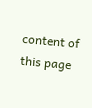content of this page